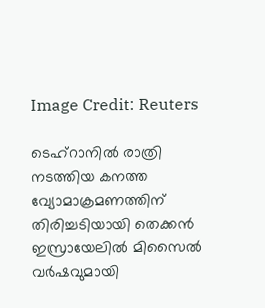Image Credit: Reuters

ടെഹ്റാനില്‍ രാത്രി നടത്തിയ കനത്ത വ്യോമാക്രമണത്തിന് തിരിച്ചടിയായി തെക്കന്‍ ഇസ്രായേലില്‍ മിസൈല്‍ വര്‍ഷവുമായി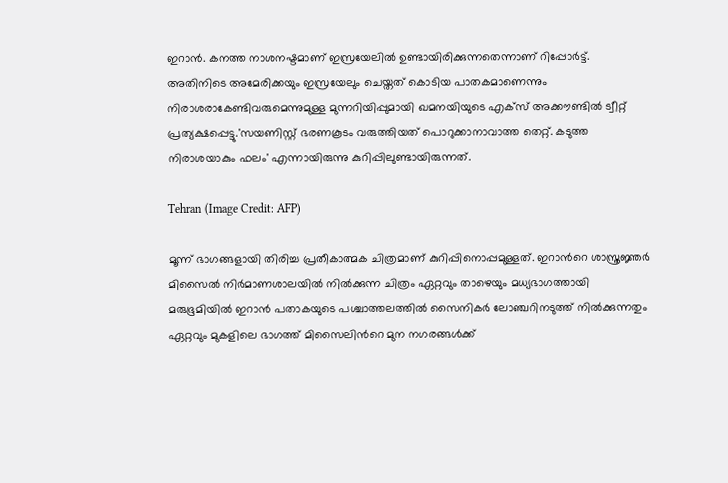ഇറാന്‍. കനത്ത നാശനഷ്ടമാണ് ഇസ്രയേലില്‍ ഉണ്ടായിരിക്കുന്നതെന്നാണ് റിപ്പോര്‍ട്ട്. അതിനിടെ അമേരിക്കയും ഇസ്രയേലും ചെയ്തത് കൊടിയ പാതകമാണെന്നും നിരാശരാകേണ്ടിവരുമെന്നുമുള്ള മുന്നറിയിപ്പുമായി ഖമനയിയുടെ എക്സ് അക്കൗണ്ടില്‍ ട്വീറ്റ് പ്രത്യക്ഷപ്പെട്ടു.'സയണിസ്റ്റ് ഭരണകൂടം വരുത്തിയത് പൊറുക്കാനാവാത്ത തെറ്റ്. കടുത്ത നിരാശയാകും ഫലം' എന്നായിരുന്നു കുറിപ്പിലുണ്ടായിരുന്നത്.

Tehran (Image Credit: AFP)

മൂന്ന് ഭാഗങ്ങളായി തിരിച്ച പ്രതീകാത്മക ചിത്രമാണ് കുറിപ്പിനൊപ്പമുള്ളത്. ഇറാന്‍റെ ശാസ്ത്രജ്ഞര്‍ മിസൈല്‍ നിര്‍മാണശാലയില്‍ നില്‍ക്കുന്ന ചിത്രം ഏറ്റവും താഴെയും മധ്യഭാഗത്തായി മരുഭൂമിയില്‍ ഇറാന്‍ പതാകയുടെ പശ്ചാത്തലത്തില്‍ സൈനികര്‍ ലോഞ്ചറിനടുത്ത് നില്‍ക്കുന്നതും ഏറ്റവും മുകളിലെ ഭാഗത്ത് മിസൈലിന്‍റെ മുന നഗരങ്ങള്‍ക്ക്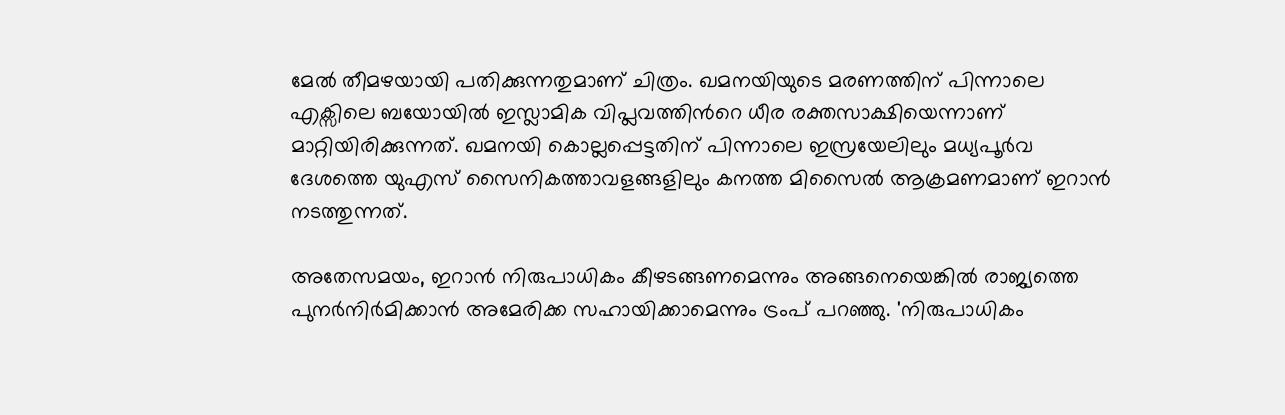മേല്‍ തീമഴയായി പതിക്കുന്നതുമാണ് ചിത്രം. ഖമനയിയുടെ മരണത്തിന് പിന്നാലെ എക്സിലെ ബയോയില്‍ ഇസ്ലാമിക വിപ്ലവത്തിന്‍റെ ധീര രക്തസാക്ഷിയെന്നാണ് മാറ്റിയിരിക്കുന്നത്. ഖമനയി കൊല്ലപ്പെട്ടതിന് പിന്നാലെ ഇസ്രയേലിലും മധ്യപൂര്‍വ ദേശത്തെ യുഎസ് സൈനികത്താവളങ്ങളിലും കനത്ത മിസൈല്‍ ആക്രമണമാണ് ഇറാന്‍ നടത്തുന്നത്.

അതേസമയം, ഇറാന്‍ നിരുപാധികം കീഴടങ്ങണമെന്നും അങ്ങനെയെങ്കില്‍ രാജ്യത്തെ പുനര്‍നിര്‍മിക്കാന്‍ അമേരിക്ക സഹായിക്കാമെന്നും ട്രംപ് പറഞ്ഞു. 'നിരുപാധികം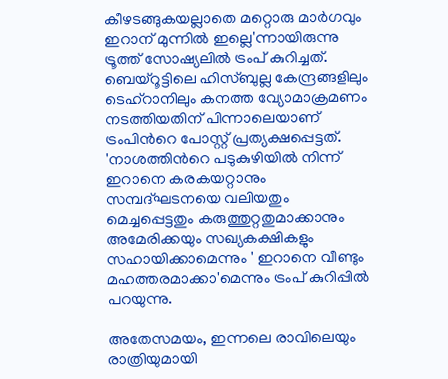കീഴടങ്ങുകയല്ലാതെ മറ്റൊരു മാര്‍ഗവും ഇറാന് മുന്നില്‍ ഇല്ലെ'ന്നായിരുന്നു ട്രൂത്ത് സോഷ്യലില്‍ ട്രംപ് കുറിച്ചത്. ബെയ്റൂട്ടിലെ ഹിസ്ബുല്ല കേന്ദ്രങ്ങളിലും ടെഹ്റാനിലും കനത്ത വ്യോമാക്രമണം നടത്തിയതിന് പിന്നാലെയാണ് ട്രംപിന്‍റെ പോസ്റ്റ് പ്രത്യക്ഷപ്പെട്ടത്. 'നാശത്തിന്‍റെ പടുകുഴിയില്‍ നിന്ന് ഇറാനെ കരകയറ്റാനും സമ്പദ്ഘടനയെ വലിയതും മെച്ചപ്പെട്ടതും കരുത്തുറ്റതുമാക്കാനും അമേരിക്കയും സഖ്യകക്ഷികളും സഹായിക്കാമെന്നും ' ഇറാനെ വീണ്ടും മഹത്തരമാക്കാ'മെന്നും ട്രംപ് കുറിപ്പില്‍ പറയുന്നു.

അതേസമയം, ഇന്നലെ രാവിലെയും രാത്രിയുമായി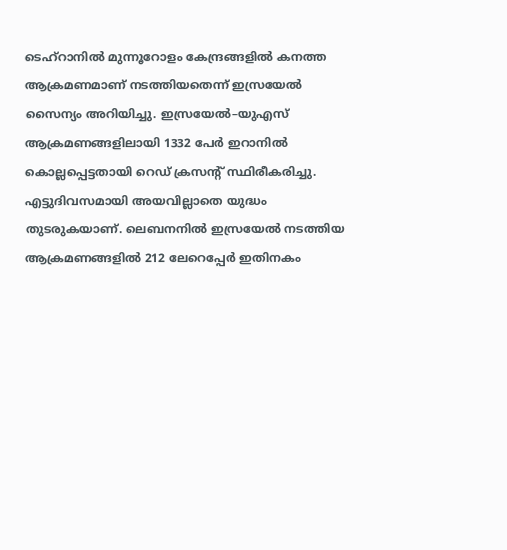ടെഹ്റാനില്‍ മുന്നൂറോളം കേന്ദ്രങ്ങളില്‍ കനത്ത ആക്രമണമാണ് നടത്തിയതെന്ന് ഇസ്രയേല്‍ സൈന്യം അറിയിച്ചു. ഇസ്രയേല്‍–യുഎസ് ആക്രമണങ്ങളിലായി 1332 പേര്‍ ഇറാനില്‍ കൊല്ലപ്പെട്ടതായി റെഡ് ക്രസന്‍റ് സ്ഥിരീകരിച്ചു. എട്ടുദിവസമായി അയവില്ലാതെ യുദ്ധം തുടരുകയാണ്. ലെബനനില്‍ ഇസ്രയേല്‍ നടത്തിയ ആക്രമണങ്ങളില്‍ 212 ലേറെപ്പേര്‍ ഇതിനകം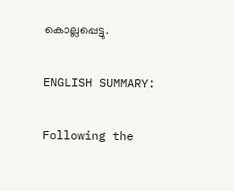കൊല്ലപ്പെട്ടു.

ENGLISH SUMMARY:

Following the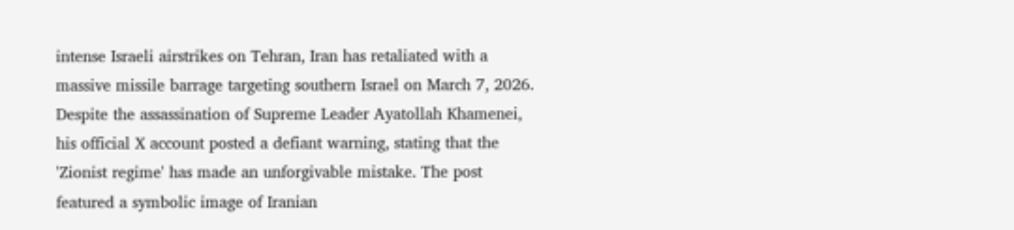intense Israeli airstrikes on Tehran, Iran has retaliated with a massive missile barrage targeting southern Israel on March 7, 2026. Despite the assassination of Supreme Leader Ayatollah Khamenei, his official X account posted a defiant warning, stating that the 'Zionist regime' has made an unforgivable mistake. The post featured a symbolic image of Iranian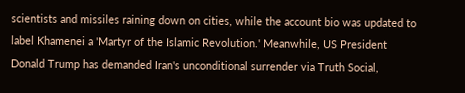scientists and missiles raining down on cities, while the account bio was updated to label Khamenei a 'Martyr of the Islamic Revolution.' Meanwhile, US President Donald Trump has demanded Iran's unconditional surrender via Truth Social,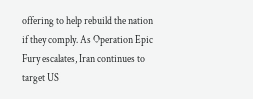offering to help rebuild the nation if they comply. As Operation Epic Fury escalates, Iran continues to target US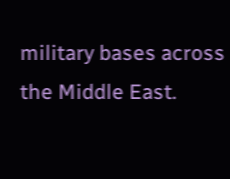military bases across the Middle East.